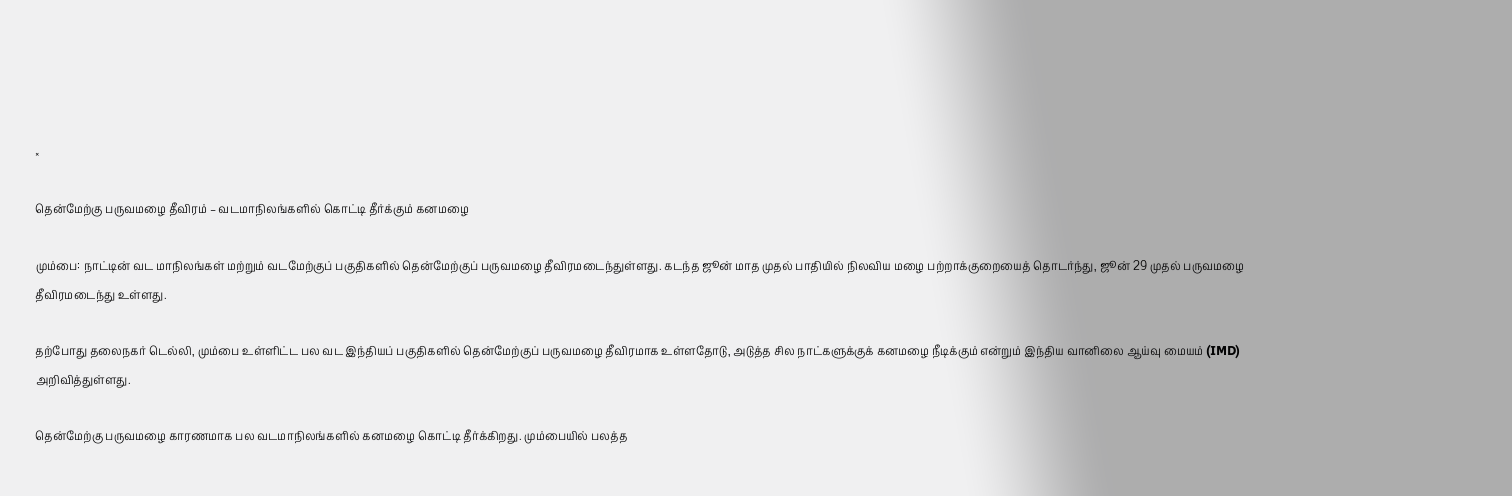×

தென்மேற்கு பருவமழை தீவிரம் – வடமாநிலங்களில் கொட்டி தீர்க்கும் கனமழை

மும்பை: நாட்டின் வட மாநிலங்கள் மற்றும் வடமேற்குப் பகுதிகளில் தென்மேற்குப் பருவமழை தீவிரமடைந்துள்ளது. கடந்த ஜூன் மாத முதல் பாதியில் நிலவிய மழை பற்றாக்குறையைத் தொடர்ந்து, ஜூன் 29 முதல் பருவமழை தீவிரமடைந்து உள்ளது.

தற்போது தலைநகர் டெல்லி, மும்பை உள்ளிட்ட பல வட இந்தியப் பகுதிகளில் தென்மேற்குப் பருவமழை தீவிரமாக உள்ளதோடு, அடுத்த சில நாட்களுக்குக் கனமழை நீடிக்கும் என்றும் இந்திய வானிலை ஆய்வு மையம் (IMD) அறிவித்துள்ளது.

தென்மேற்கு பருவமழை காரணமாக பல வடமாநிலங்களில் கனமழை கொட்டி தீர்க்கிறது. மும்பையில் பலத்த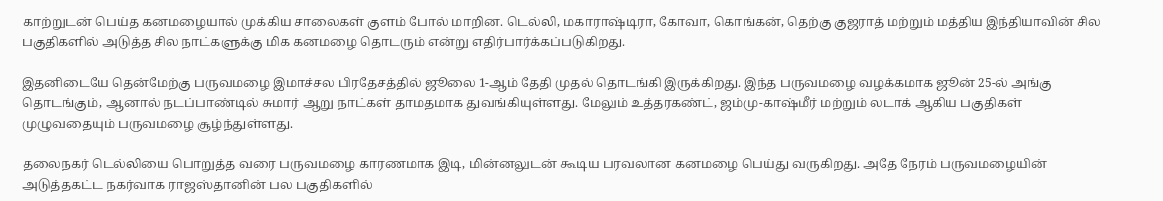காற்றுடன் பெய்த கனமழையால் முக்கிய சாலைகள் குளம் போல் மாறின. டெல்லி, மகாராஷ்டிரா, கோவா, கொங்கன், தெற்கு குஜராத் மற்றும் மத்திய இந்தியாவின் சில பகுதிகளில் அடுத்த சில நாட்களுக்கு மிக கனமழை தொடரும் என்று எதிர்பார்க்கப்படுகிறது.

இதனிடையே தென்மேற்கு பருவமழை இமாச்சல பிரதேசத்தில் ஜூலை 1-ஆம் தேதி முதல் தொடங்கி இருக்கிறது. இந்த பருவமழை வழக்கமாக ஜூன் 25-ல் அங்கு தொடங்கும், ஆனால் நடப்பாண்டில் சுமார் ஆறு நாட்கள் தாமதமாக துவங்கியுள்ளது. மேலும் உத்தரகண்ட், ஜம்மு-காஷ்மீர் மற்றும் லடாக் ஆகிய பகுதிகள் முழுவதையும் பருவமழை சூழ்ந்துள்ளது.

தலைநகர் டெல்லியை பொறுத்த வரை பருவமழை காரணமாக இடி, மின்னலுடன் கூடிய பரவலான கனமழை பெய்து வருகிறது. அதே நேரம் பருவமழையின் அடுத்தகட்ட நகர்வாக ராஜஸ்தானின் பல பகுதிகளில்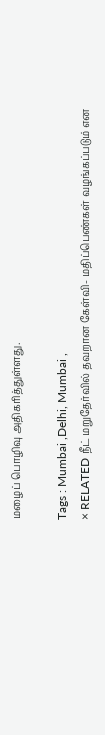மழைப் பொழிவு அதிகரித்துள்ளது.

Tags : Mumbai ,Delhi, Mumbai ,
× RELATED நீட் மறுதேர்வில் தவறான கேள்வி- மதிப்பெண்கள் வழங்கப்படும் என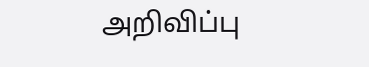அறிவிப்பு